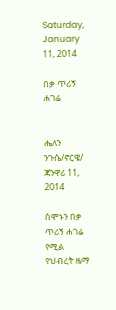Saturday, January 11, 2014

በቃ ጥሪኝ ሐገሬ


ሔለን ንጉሴ/ኖርዌ/
ጃንዋሪ 11, 2014

ሰሞኑን በቃ ጥሪኝ ሐገሬ የሚል የህብረት ዜማ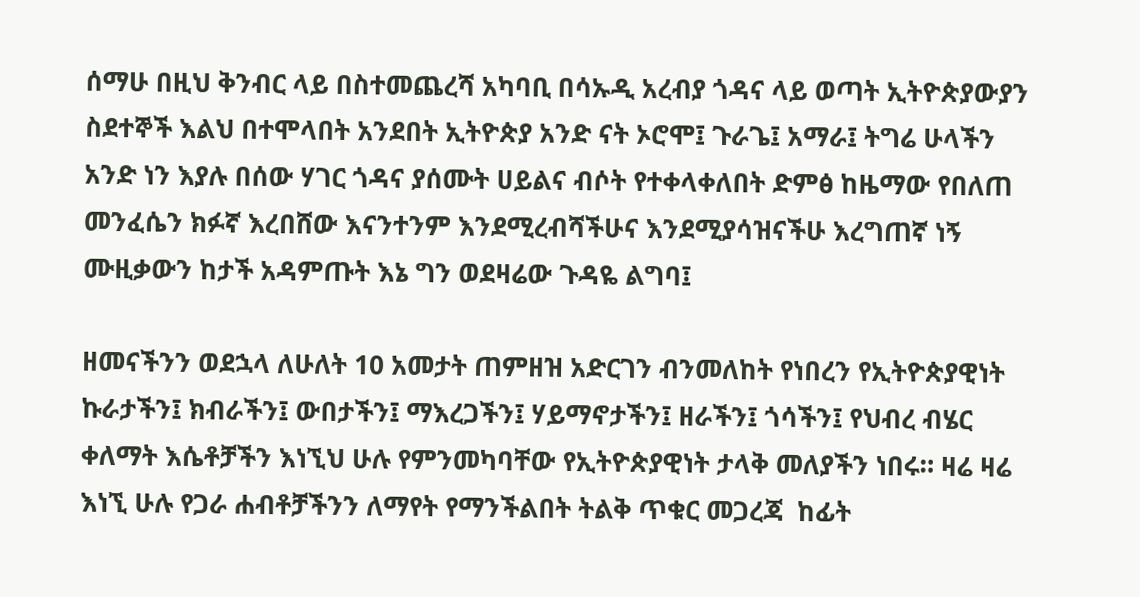ሰማሁ በዚህ ቅንብር ላይ በስተመጨረሻ አካባቢ በሳኡዲ አረብያ ጎዳና ላይ ወጣት ኢትዮጵያውያን ስደተኞች እልህ በተሞላበት አንደበት ኢትዮጵያ አንድ ናት ኦሮሞ፤ ጉራጌ፤ አማራ፤ ትግሬ ሁላችን አንድ ነን እያሉ በሰው ሃገር ጎዳና ያሰሙት ሀይልና ብሶት የተቀላቀለበት ድምፅ ከዜማው የበለጠ መንፈሴን ክፉኛ እረበሸው እናንተንም እንደሚረብሻችሁና እንደሚያሳዝናችሁ እረግጠኛ ነኝ ሙዚቃውን ከታች አዳምጡት እኔ ግን ወደዛሬው ጉዳዬ ልግባ፤

ዘመናችንን ወደኋላ ለሁለት 10 አመታት ጠምዘዝ አድርገን ብንመለከት የነበረን የኢትዮጵያዊነት ኩራታችን፤ ክብራችን፤ ውበታችን፤ ማእረጋችን፤ ሃይማኖታችን፤ ዘራችን፤ ጎሳችን፤ የህብረ ብሄር ቀለማት እሴቶቻችን እነኚህ ሁሉ የምንመካባቸው የኢትዮጵያዊነት ታላቅ መለያችን ነበሩ። ዛሬ ዛሬ እነኚ ሁሉ የጋራ ሐብቶቻችንን ለማየት የማንችልበት ትልቅ ጥቁር መጋረጃ  ከፊት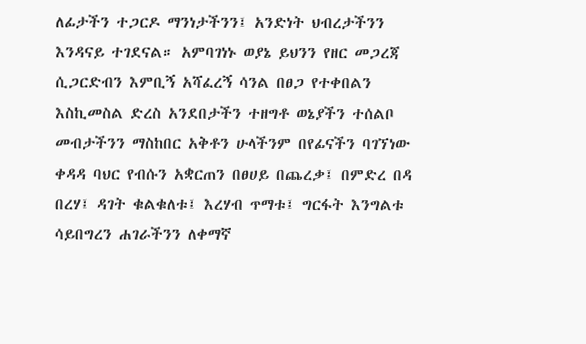ለፊታችን ተጋርዶ ማንነታችንን፤ አንድነት ህብረታችንን እንዳናይ ተገደናል። አምባገነኑ ወያኔ ይህንን የዘር መጋረጃ ሲጋርድብን እምቢኝ አሻፈረኝ ሳንል በፀጋ የተቀበልን እስኪመስል ድረስ አንደበታችን ተዘግቶ ወኔያችን ተሰልቦ መብታችንን ማስከበር አቅቶን ሁላችንም በየፊናችን ባገኘነው ቀዳዳ ባህር የብሱን አቋርጠን በፀሀይ በጨረቃ፤ በምድረ በዳ በረሃ፤ ዳገት ቁልቁለቱ፤ እረሃብ ጥማቱ፤ ግርፋት እንግልቱ ሳይበግረን ሐገራችንን ለቀማኛ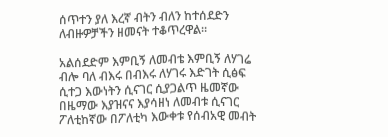ሰጥተን ያለ እረኛ ብትን ብለን ከተሰደድን ለብዙዎቻችን ዘመናት ተቆጥረዋል።

አልሰደድም እምቢኝ ለመብቴ እምቢኝ ለሃገሬ ብሎ ባለ ብእሩ በብእሩ ለሃገሩ እድገት ሲፅፍ ሲተጋ እውነትን ሲናገር ሲያጋልጥ ዜመኛው በዜማው እያዝናና እያሳዘነ ለመብቱ ሲናገር ፖለቲከኛው በፖለቲካ እውቀቱ የሰብአዊ መብት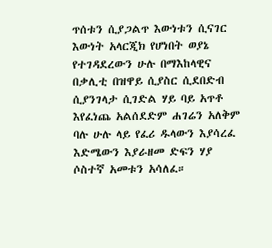ጥሰቱን ሲያጋልጥ እውነቱን ሲናገር እውነት አላርጂክ የሆነበት ወያኔ የተገዳደረውን ሁሉ በማእከላዊና በቃሊቲ በዝዋይ ሲያስር ሲደበድብ ሲያንገላታ ሲገድል ሃይ ባይ አጥቶ እየፈነጨ አልሰደድም ሐገሬን አለቅም ባሉ ሁሉ ላይ የፈሪ ዱላውን እያሳረፈ እድሜውን እያራዘመ ድፍን ሃያ ሶስተኛ አመቱን አሳለፈ።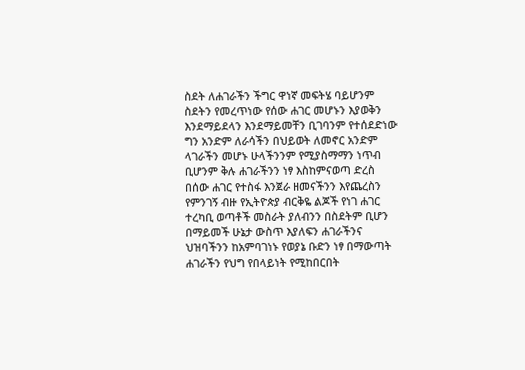ስደት ለሐገራችን ችግር ዋነኛ መፍትሄ ባይሆንም ስደትን የመረጥነው የሰው ሐገር መሆኑን እያወቅን እንደማይደላን እንደማይመቸን ቢገባንም የተሰደድነው ግን አንድም ለራሳችን በህይወት ለመኖር አንድም ላገራችን መሆኑ ሁላችንንም የሚያስማማን ነጥብ ቢሆንም ቅሉ ሐገራችንን ነፃ እስከምናወጣ ድረስ በሰው ሐገር የተስፋ እንጀራ ዘመናችንን እየጨረስን የምንገኝ ብዙ የኢትዮጵያ ብርቅዬ ልጆች የነገ ሐገር ተረካቢ ወጣቶች መስራት ያለብንን በስደትም ቢሆን በማይመች ሁኔታ ውስጥ እያለፍን ሐገራችንና ህዝባችንን ከአምባገነኑ የወያኔ ቡድን ነፃ በማውጣት ሐገራችን የህግ የበላይነት የሚከበርበት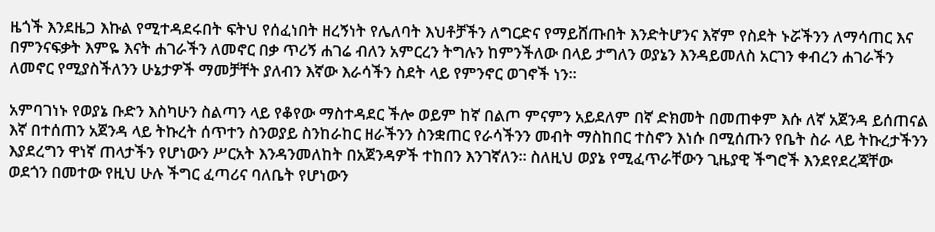ዜጎች እንደዜጋ እኩል የሚተዳደሩበት ፍትህ የሰፈነበት ዘረኝነት የሌለባት እህቶቻችን ለግርድና የማይሸጡበት እንድትሆንና እኛም የስደት ኑሯችንን ለማሳጠር እና በምንናፍቃት እምዬ እናት ሐገራችን ለመኖር በቃ ጥሪኝ ሐገሬ ብለን አምርረን ትግሉን ከምንችለው በላይ ታግለን ወያኔን እንዳይመለስ አርገን ቀብረን ሐገራችን ለመኖር የሚያስችለንን ሁኔታዎች ማመቻቸት ያለብን እኛው እራሳችን ስደት ላይ የምንኖር ወገኖች ነን።

አምባገነኑ የወያኔ ቡድን እስካሁን ስልጣን ላይ የቆየው ማስተዳደር ችሎ ወይም ከኛ በልጦ ምናምን አይደለም በኛ ድክመት በመጠቀም እሱ ለኛ አጀንዳ ይሰጠናል እኛ በተሰጠን አጀንዳ ላይ ትኩረት ሰጥተን ስንወያይ ስንከራከር ዘራችንን ስንቋጠር የራሳችንን መብት ማስከበር ተስኖን እነሱ በሚሰጡን የቤት ስራ ላይ ትኩረታችንን እያደረግን ዋነኛ ጠላታችን የሆነውን ሥርአት እንዳንመለከት በአጀንዳዎች ተከበን እንገኛለን። ስለዚህ ወያኔ የሚፈጥራቸውን ጊዜያዊ ችግሮች እንደየደረጃቸው ወደጎን በመተው የዚህ ሁሉ ችግር ፈጣሪና ባለቤት የሆነውን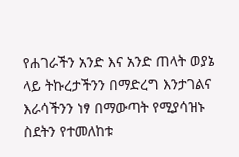የሐገራችን አንድ እና አንድ ጠላት ወያኔ ላይ ትኩረታችንን በማድረግ እንታገልና እራሳችንን ነፃ በማውጣት የሚያሳዝኑ ስደትን የተመለከቱ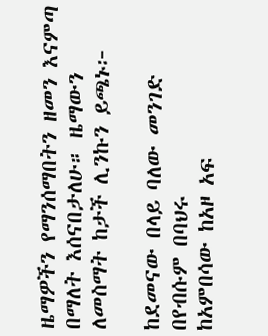ዜማዎችን የማንሰማበትን ዘመን እናምጣ በማለት እሰናበታለሁ። ዜማውን ለመስማት ከታች ሊንኩን ይጫኑ፦

ከደመናው በላይ ባለው መንገድ በየብሱም በባህሩ
ከአምበሳው ከአዞ አፍ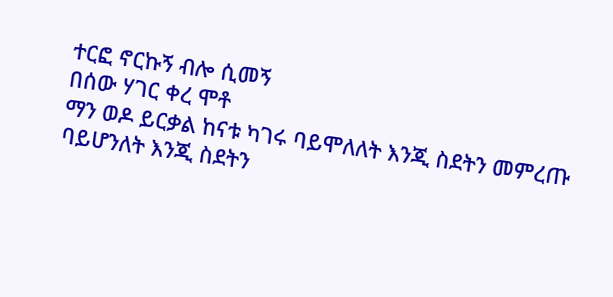ተርፎ ኖርኩኝ ብሎ ሲመኝ
በሰው ሃገር ቀረ ሞቶ
ማን ወዶ ይርቃል ከናቱ ካገሩ ባይሞለለት እንጂ ስደትን መምረጡ
ባይሆንለት እንጂ ስደትን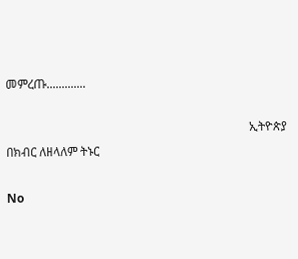መምረጡ.............

                                                                                 ኢትዮጵያ በክብር ለዘላለም ትኑር

No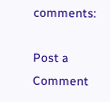comments:

Post a Comment